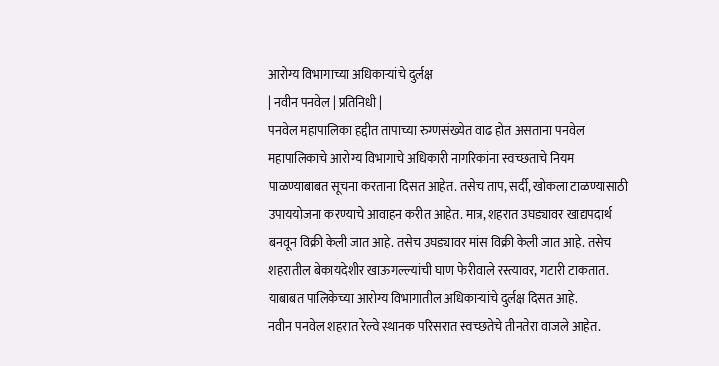आरोग्य विभागाच्या अधिकाऱ्यांचे दुर्लक्ष
| नवीन पनवेल | प्रतिनिधी |
पनवेल महापालिका हद्दीत तापाच्या रुग्णसंख्येत वाढ होत असताना पनवेल महापालिकाचे आरोग्य विभागाचे अधिकारी नागरिकांना स्वच्छताचे नियम पाळण्याबाबत सूचना करताना दिसत आहेत. तसेच ताप, सर्दी, खोकला टाळण्यासाठी उपाययोजना करण्याचे आवाहन करीत आहेत. मात्र, शहरात उघड्यावर खाद्यपदार्थ बनवून विक्री केली जात आहे. तसेच उघड्यावर मांस विक्री केली जात आहे. तसेच शहरातील बेकायदेशीर खाऊगल्ल्यांची घाण फेरीवाले रस्त्यावर, गटारी टाकतात. याबाबत पालिकेच्या आरोग्य विभागातील अधिकाऱ्यांचे दुर्लक्ष दिसत आहे.
नवीन पनवेल शहरात रेल्वे स्थानक परिसरात स्वच्छतेचे तीनतेरा वाजले आहेत.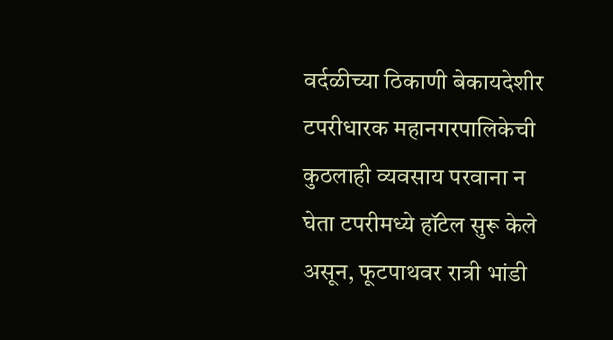वर्दळीच्या ठिकाणी बेकायदेशीर टपरीधारक महानगरपालिकेची कुठलाही व्यवसाय परवाना न घेता टपरीमध्ये हॉटेल सुरू केले असून, फूटपाथवर रात्री भांडी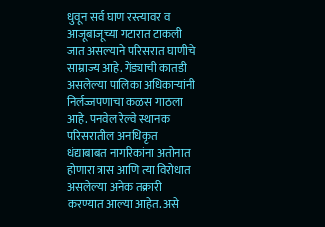धुवून सर्व घाण रस्त्यावर व आजूबाजूच्या गटारात टाकली जात असल्याने परिसरात घाणीचे साम्राज्य आहे. गेंड्याची कातडी असलेल्या पालिका अधिकाऱ्यांनी निर्लज्जपणाचा कळस गाठला आहे. पनवेल रेल्वे स्थानक परिसरातील अनधिकृत धंद्याबाबत नागरिकांना अतोनात होणारा त्रास आणि त्या विरोधात असलेल्या अनेक तक्रारी करण्यात आल्या आहेत. असे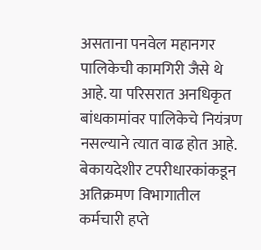असताना पनवेल महानगर पालिकेची कामगिरी जैसे थे आहे. या परिसरात अनधिकृत बांधकामांवर पालिकेचे नियंत्रण नसल्याने त्यात वाढ होत आहे. बेकायदेशीर टपरीधारकांकडून अतिक्रमण विभागातील कर्मचारी हप्ते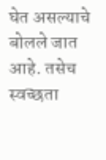घेत असल्याचे बोलले जात आहे. तसेच स्वच्छता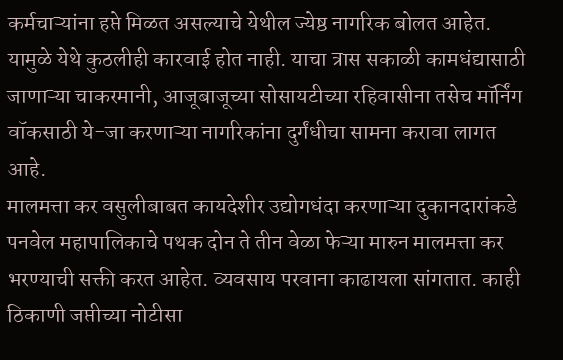कर्मचाऱ्यांना हप्ते मिळत असल्याचे येथील ज्येष्ठ नागरिक बोलत आहेत. यामुळे येथे कुठलीही कारवाई होत नाही. याचा त्रास सकाळी कामधंद्यासाठी जाणाऱ्या चाकरमानी, आजूबाजूच्या सोसायटीच्या रहिवासीना तसेच मॉर्निंग वॉकसाठी ये-जा करणाऱ्या नागरिकांना दुर्गंधीचा सामना करावा लागत आहे.
मालमत्ता कर वसुलीबाबत कायदेशीर उद्योगधंदा करणाऱ्या दुकानदारांकडे पनवेल महापालिकाचे पथक दोन ते तीन वेळा फेऱ्या मारुन मालमत्ता कर भरण्याची सक्ती करत आहेत. व्यवसाय परवाना काढायला सांगतात. काही ठिकाणी जप्तीच्या नोटीसा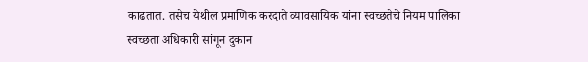काढतात. तसेच येथील प्रमाणिक करदाते व्यावसायिक यांना स्वच्छतेचे नियम पालिका स्वच्छता अधिकारी सांगून दुकान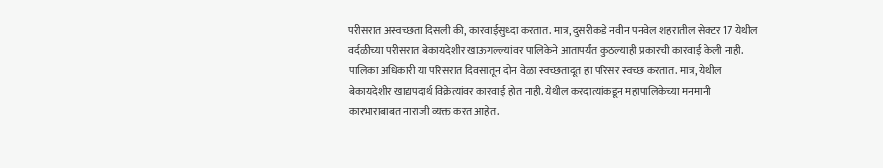परीसरात अस्वच्छता दिसली की, कारवाईसुध्दा करतात. मात्र, दुसरीकडे नवीन पनवेल शहरातील सेक्टर 17 येथील वर्दळीच्या परीसरात बेकायदेशीर खाऊगल्ल्यांवर पालिकेने आतापर्यंत कुठल्याही प्रकारची कारवाई केली नाही. पालिका अधिकारी या परिसरात दिवसातून दोन वेळा स्वच्छतादूत हा परिसर स्वच्छ करतात. मात्र, येथील बेकायदेशीर खाद्यपदार्थ विक्रेत्यांवर कारवाई होत नाही. येथील करदात्यांकडून महापालिकेच्या मनमानी कारभाराबाबत नाराजी व्यक्त करत आहेत.